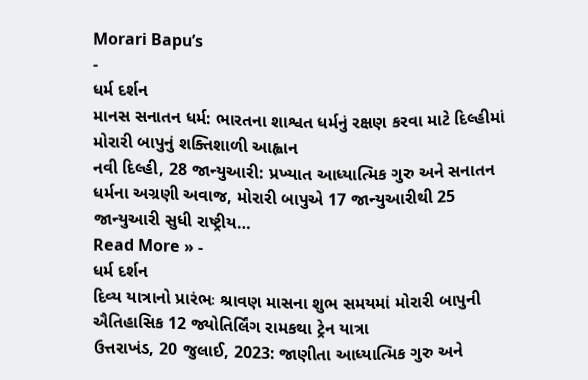Morari Bapu’s
-
ધર્મ દર્શન
માનસ સનાતન ધર્મ: ભારતના શાશ્વત ધર્મનું રક્ષણ કરવા માટે દિલ્હીમાં મોરારી બાપુનું શક્તિશાળી આહ્વાન
નવી દિલ્હી, 28 જાન્યુઆરી: પ્રખ્યાત આધ્યાત્મિક ગુરુ અને સનાતન ધર્મના અગ્રણી અવાજ, મોરારી બાપુએ 17 જાન્યુઆરીથી 25 જાન્યુઆરી સુધી રાષ્ટ્રીય…
Read More » -
ધર્મ દર્શન
દિવ્ય યાત્રાનો પ્રારંભઃ શ્રાવણ માસના શુભ સમયમાં મોરારી બાપુની ઐતિહાસિક 12 જ્યોતિર્લિંગ રામકથા ટ્રેન યાત્રા
ઉત્તરાખંડ, 20 જુલાઈ, 2023: જાણીતા આધ્યાત્મિક ગુરુ અને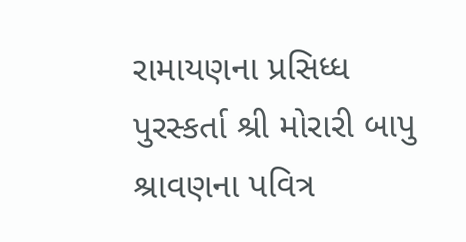રામાયણના પ્રસિધ્ધ પુરસ્કર્તા શ્રી મોરારી બાપુ શ્રાવણના પવિત્ર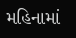મહિનામાં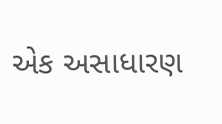એક અસાધારણ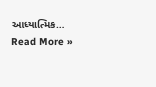આધ્યાત્મિક…
Read More »